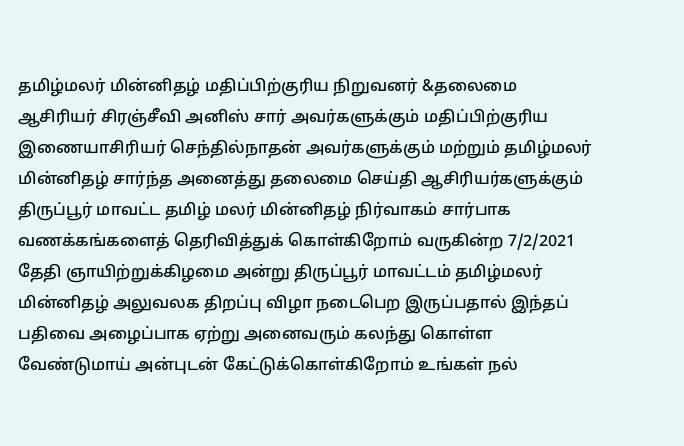தமிழ்மலர் மின்னிதழ் மதிப்பிற்குரிய நிறுவனர் &தலைமை ஆசிரியர் சிரஞ்சீவி அனிஸ் சார் அவர்களுக்கும் மதிப்பிற்குரிய இணையாசிரியர் செந்தில்நாதன் அவர்களுக்கும் மற்றும் தமிழ்மலர் மின்னிதழ் சார்ந்த அனைத்து தலைமை செய்தி ஆசிரியர்களுக்கும் திருப்பூர் மாவட்ட தமிழ் மலர் மின்னிதழ் நிர்வாகம் சார்பாக வணக்கங்களைத் தெரிவித்துக் கொள்கிறோம் வருகின்ற 7/2/2021 தேதி ஞாயிற்றுக்கிழமை அன்று திருப்பூர் மாவட்டம் தமிழ்மலர் மின்னிதழ் அலுவலக திறப்பு விழா நடைபெற இருப்பதால் இந்தப் பதிவை அழைப்பாக ஏற்று அனைவரும் கலந்து கொள்ள வேண்டுமாய் அன்புடன் கேட்டுக்கொள்கிறோம் உங்கள் நல்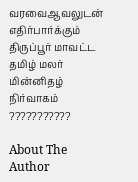வரவைஆவலுடன் எதிர்பார்க்கும் திருப்பூர் மாவட்ட தமிழ் மலர் மின்னிதழ் நிர்வாகம் ???????????

About The Author